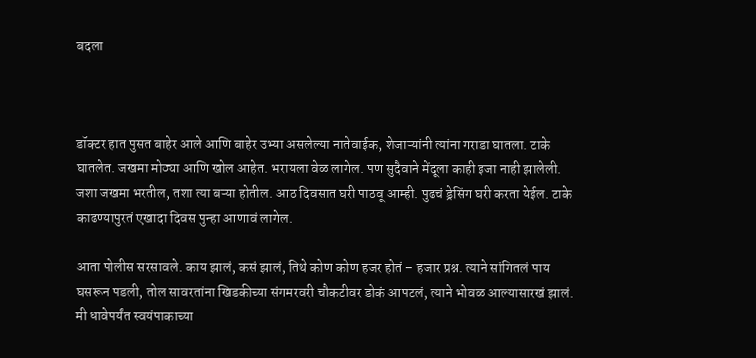बदला



डॉक्टर हात पुसत बाहेर आले आणि बाहेर उभ्या असलेल्या नातेवाईक, शेजाऱ्यांनी त्यांना गराडा घातला. टाके घातलेत. जखमा मोठ्या आणि खोल आहेत. भरायला वेळ लागेल. पण सुदैवाने मेंदूला काही इजा नाही झालेली. जशा जखमा भरतील, तशा त्या बऱ्या होतील. आठ दिवसात घरी पाठवू आम्ही. पुढचं ड्रेसिंग घरी करता येईल. टाके काढण्यापुरतं एखादा दिवस पुन्हा आणावं लागेल.

आता पोलीस सरसावले. काय झालं, कसं झालं, तिथे कोण कोण हजर होतं – हजार प्रश्न. त्याने सांगितलं पाय घसरून पडली, तोल सावरतांना खिडकीच्या संगमरवरी चौकटीवर डोकं आपटलं, त्याने भोवळ आल्यासारखं झालं. मी धावेपर्यंत स्वयंपाकाच्या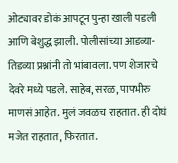ओट्यावर डोकं आपटून पुन्हा खाली पडली आणि बेशुद्ध झाली. पोलीसांच्या आडव्या-तिडव्या प्रश्नांनी तो भांबावला. पण शेजारचे देवरे मध्ये पडले. साहेब, सरळ, पापभीरु माणसं आहेत. मुलं जवळच राहतात. ही दोघं मजेत राहतात, फिरतात.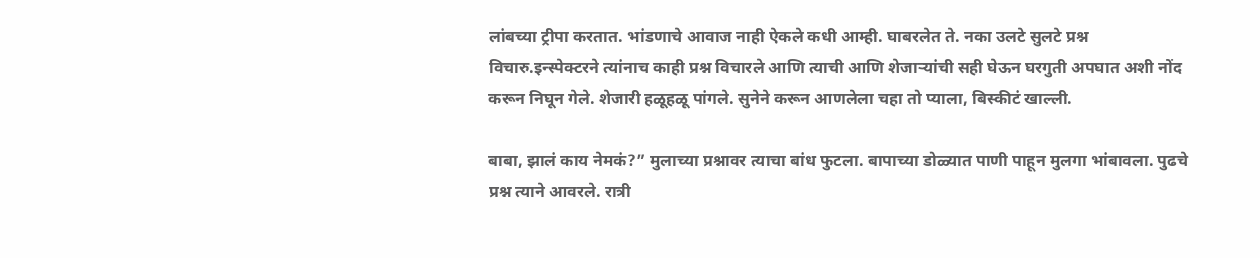लांबच्या ट्रीपा करतात. भांडणाचे आवाज नाही ऐकले कधी आम्ही. घाबरलेत ते. नका उलटे सुलटे प्रश्न विचारु.इन्स्पेक्टरने त्यांनाच काही प्रश्न विचारले आणि त्याची आणि शेजाऱ्यांची सही घेऊन घरगुती अपघात अशी नोंद करून निघून गेले. शेजारी हळूहळू पांगले. सुनेने करून आणलेला चहा तो प्याला, बिस्कीटं खाल्ली.

बाबा, झालं काय नेमकं?” मुलाच्या प्रश्नावर त्याचा बांध फुटला. बापाच्या डोळ्यात पाणी पाहून मुलगा भांबावला. पुढचे प्रश्न त्याने आवरले. रात्री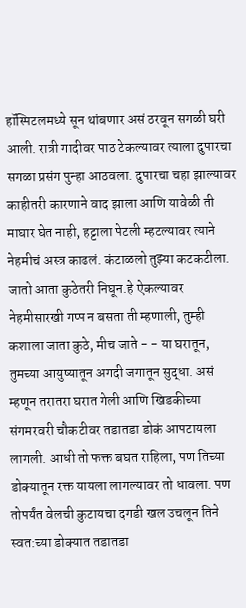हॉस्पिटलमध्ये सून थांबणार असं ठरवून सगळी घरी आली. रात्री गादीवर पाठ टेकल्यावर त्याला दुपारचा सगळा प्रसंग पुन्हा आठवला. दुपारचा चहा झाल्यावर काहीतरी कारणाने वाद झाला आणि यावेळी ती माघार घेत नाही, हट्टाला पेटली म्हटल्यावर त्याने नेहमीचं अस्त्र काढलं. कंटाळलो तुझ्या कटकटीला. जातो आता कुठेतरी निघून.हे ऐकल्यावर नेहमीसारखी गप्प न बसता ती म्हणाली, तुम्ही कशाला जाता कुठे, मीच जाते - - या घरातून, तुमच्या आयुष्यातून अगदी जगातून सुद्धा. असं म्हणून तरातरा घरात गेली आणि खिडकीच्या संगमरवरी चौकटीवर तडातडा डोकं आपटायला लागली. आधी तो फक्त बघत राहिला, पण तिच्या डोक्यातून रक्त यायला लागल्यावर तो धावला. पण तोपर्यंत वेलची कुटायचा दगडी खल उचलून तिने स्वत:च्या डोक्यात तडातडा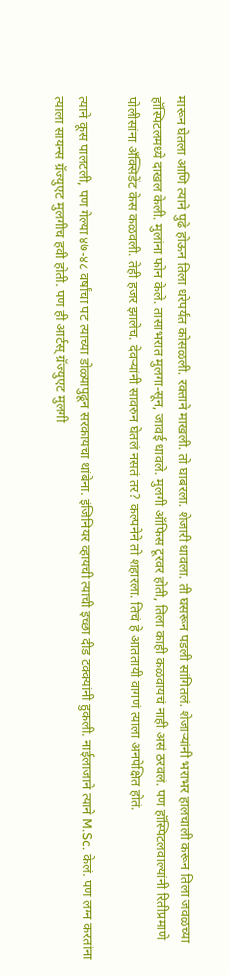मारून घेतला आणि त्याने पुढे होऊन तिला धरेपर्यंत कोसळली. रक्ताने माखली. तो घाबरला. शेजारी धावला. ती घसरून पडली सांगितलं. शेजाऱ्यांनी भराभर हालचाली करून तिला जवळच्या हॉस्पिटलमध्ये दाखल केली. मुलांना फोन केले. तासाभरात मुलगा-सून, जावई धावले. मुलगी ऑफिस टूरवर होती, तिला काही कळवायचं नाही असं ठरवलं. पण हॉस्पिटलवाल्यांनी रितीप्रमाणे पोलीसांना अँक्सिडेंट केस कळवली. तेही हजर झालेच. देवऱ्यांनी सावरुन घेतलं नसतं तर? कल्पनेने तो शहारला. तिचं हे आततायी वागणं त्याला अनपेक्षित होतं.

त्याने कूस पालटली, पण गेल्या ४७-४८ वर्षांचा पट त्याच्या डोळ्यापुढून सरकायचा थांबेना. इंजिनियर व्हायची त्याची इच्छा दीड टक्क्यांनी हुकली. नाईलाजाने त्याने M.Sc. केलं. पण लग्न करतांना त्याला सायन्स ग्रॅज्युएट मुलगीच हवी होती. पण ही आर्टस् ग्रॅज्युएट मुलगी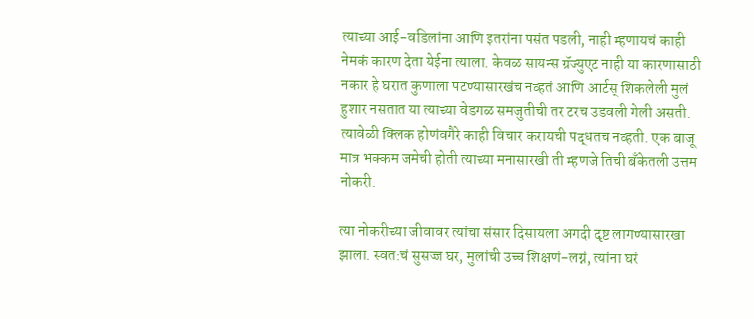त्याच्या आई-वडिलांना आणि इतरांना पसंत पडली, नाही म्हणायचं काही नेमकं कारण देता येईना त्याला. केवळ सायन्स ग्रॅज्युएट नाही या कारणासाठी नकार हे घरात कुणाला पटण्यासारखंच नव्हतं आणि आर्टस् शिकलेली मुलं हुशार नसतात या त्याच्या वेडगळ समजुतीची तर टरच उडवली गेली असती. त्यावेळी क्लिक होणंवगैरे काही विचार करायची पद्धतच नव्हती. एक बाजू मात्र भक्कम जमेची होती त्याच्या मनासारखी ती म्हणजे तिची बँकेतली उत्तम नोकरी.

त्या नोकरीच्या जीवावर त्यांचा संसार दिसायला अगदी दृष्ट लागण्यासारखा झाला. स्वत:चं सुसज्ज घर, मुलांची उच्च शिक्षणं-लग्नं, त्यांना घरं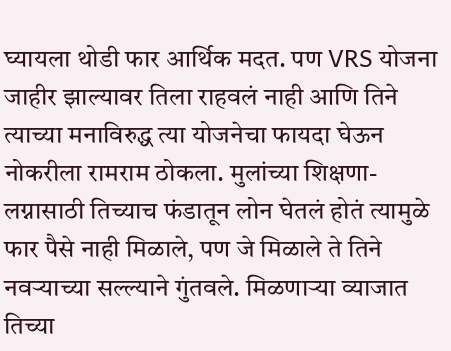घ्यायला थोडी फार आर्थिक मदत. पण VRS योजना जाहीर झाल्यावर तिला राहवलं नाही आणि तिने त्याच्या मनाविरुद्ध त्या योजनेचा फायदा घेऊन नोकरीला रामराम ठोकला. मुलांच्या शिक्षणा-लग्नासाठी तिच्याच फंडातून लोन घेतलं होतं त्यामुळे फार पैसे नाही मिळाले, पण जे मिळाले ते तिने नवऱ्याच्या सल्ल्याने गुंतवले. मिळणाऱ्या व्याजात तिच्या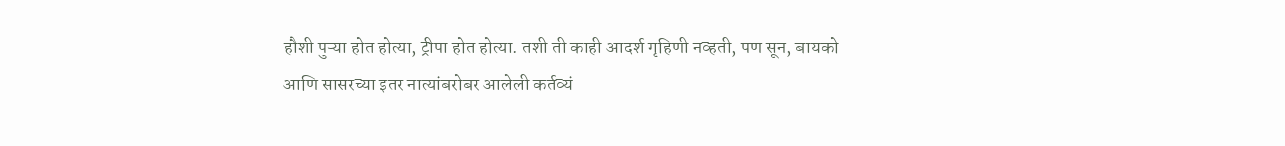हौशी पुऱ्या होत होत्या, ट्रीपा होत होत्या. तशी ती काही आदर्श गृहिणी नव्हती, पण सून, बायको आणि सासरच्या इतर नात्यांबरोबर आलेली कर्तव्यं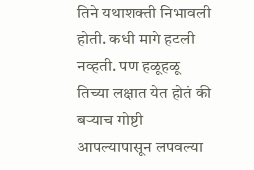तिने यथाशक्ती निभावली होती. कधी मागे हटली नव्हती. पण हळूहळू तिच्या लक्षात येत होतं की बऱ्याच गोष्टी आपल्यापासून लपवल्या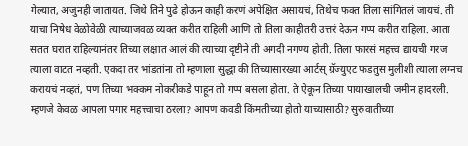गेल्यात, अजुनही जातायत. जिथे तिने पुढे होऊन काही करणं अपेक्षित असायचं, तिथेच फक्त तिला सांगितलं जायचं. ती याचा निषेध वेळोवेळी त्याच्याजवळ व्यक्त करीत राहिली आणि तो तिला काहीतरी उत्तरं देऊन गप्प करीत राहिला. आता सतत घरात राहिल्यानंतर तिच्या लक्षात आलं की त्याच्या दृष्टीने ती अगदी नगण्य होती. तिला फारसं महत्त्व द्यायची गरज त्याला वाटत नव्हती. एकदा तर भांडतांना तो म्हणाला सुद्धा की तिच्यासारख्या आर्टस् ग्रॅज्युएट फडतुस मुलीशी त्याला लग्नच करायचं नव्हतं, पण तिच्या भक्कम नोकरीकडे पाहून तो गप्प बसला होता. ते ऐकून तिच्या पायाखालची जमीन हादरली. म्हणजे केवळ आपला पगार महत्त्वाचा ठरला? आपण कवडी किंमतीच्या होतो याच्यासाठी? सुरुवातीच्या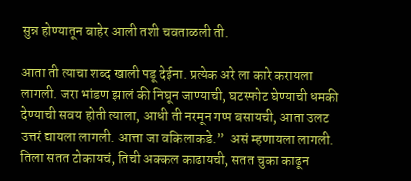सुन्न होण्यातून बाहेर आली तशी चवताळली ती.

आता ती त्याचा शब्द खाली पडू देईना. प्रत्येक अरे ला कारे करायला लागली. जरा भांडण झालं की निघून जाण्याची, घटस्फोट घेण्याची धमकी देण्याची सवय होती त्याला, आधी ती नरमून गप्प बसायची, आता उलट उत्तरं द्यायला लागली. आत्ता जा वकिलाकडे.”  असं म्हणायला लागली. तिला सतत टोकायचं, तिची अक्कल काढायची, सतत चुका काढून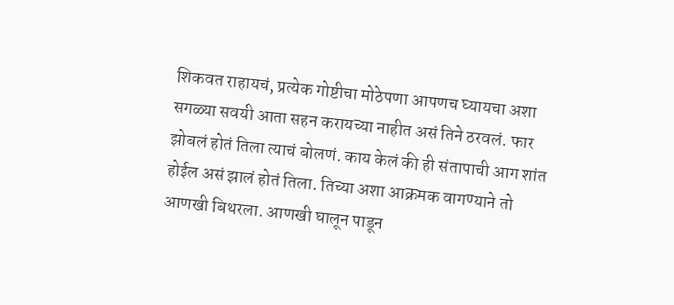शिकवत राहायचं, प्रत्येक गोष्टीचा मोठेपणा आपणच घ्यायचा अशा सगळ्या सवयी आता सहन करायच्या नाहीत असं तिने ठरवलं. फार झोबलं होतं तिला त्याचं बोलणं. काय केलं की ही संतापाची आग शांत होईल असं झालं होतं तिला. तिच्या अशा आक्रमक वागण्याने तो आणखी बिथरला. आणखी घालून पाडून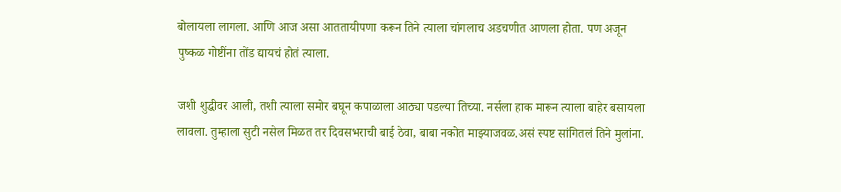बोलायला लागला. आणि आज असा आततायीपणा करून तिने त्याला चांगलाच अडचणीत आणला होता. पण अजून पुष्कळ गोष्टींना तोंड द्यायचं होतं त्याला.

जशी शुद्धीवर आली, तशी त्याला समोर बघून कपाळाला आठ्या पडल्या तिच्या. नर्सला हाक मारून त्याला बाहेर बसायला लावला. तुम्हाला सुटी नसेल मिळत तर दिवसभराची बाई ठेवा, बाबा नकोत माझ्याजवळ.असं स्पष्ट सांगितलं तिने मुलांना.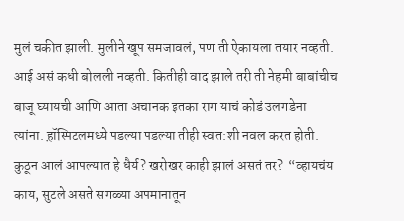मुलं चकीत झाली. मुलीने खूप समजावलं, पण ती ऐकायला तयार नव्हती. आई असं कधी बोलली नव्हती. कितीही वाद झाले तरी ती नेहमी बाबांचीच बाजू घ्यायची आणि आता अचानक इतका राग याचं कोडं उलगडेना त्यांना. ह़ॉस्पिटलमध्ये पडल्या पडल्या तीही स्वत:शी नवल करत होती. कुठून आलं आपल्यात हे धैर्य? खरोखर काही झालं असतं तर?  “व्हायचंय काय, सुटले असते सगळ्या अपमानातून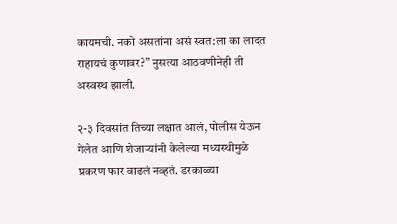कायमची. नको असतांना असं स्वत:ला का लादत राहायचं कुणावर?” नुसत्या आठवणीनेही ती अस्वस्थ झाली.

२-३ दिवसांत तिच्या लक्षात आलं, पोलीस येऊन गेलेत आणि शेजाऱ्यांनी केलेल्या मध्यस्थीमुळे प्रकरण फार वाढलं नव्हतं. डरकाळ्या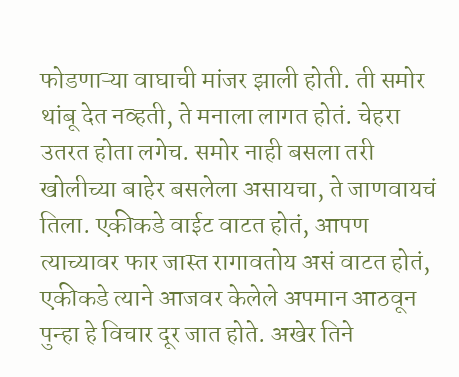फोडणाऱ्या वाघाची मांजर झाली होती. ती समोर थांबू देत नव्हती, ते मनाला लागत होतं. चेहरा उतरत होता लगेच. समोर नाही बसला तरी खोलीच्या बाहेर बसलेला असायचा, ते जाणवायचं तिला. एकीकडे वाईट वाटत होतं, आपण त्याच्यावर फार जास्त रागावतोय असं वाटत होतं, एकीकडे त्याने आजवर केलेले अपमान आठवून पुन्हा हे विचार दूर जात होते. अखेर तिने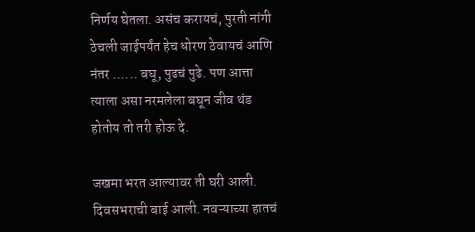निर्णय घेतला. असंच करायचं, पुरती नांगी ठेचली जाईपर्यंत हेच धोरण ठेवायचं आणि नंतर ...... बघू, पुढचं पुढे. पण आत्ता त्याला असा नरमलेला बघून जीव थंड होतोय तो तरी होऊ दे.

जखमा भरत आल्यावर ती घरी आली. दिवसभराची बाई आली. नवऱ्याच्या हातचं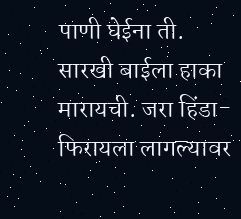पाणी घेईना ती. सारखी बाईला हाका मारायची. जरा हिंडा-फिरायला लागल्यावर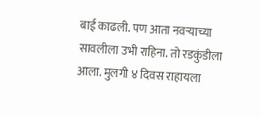बाई काढली. पण आता नवऱ्याच्या सावलीला उभी राहिना. तो रडकुंडीला आला. मुलगी ४ दिवस राहायला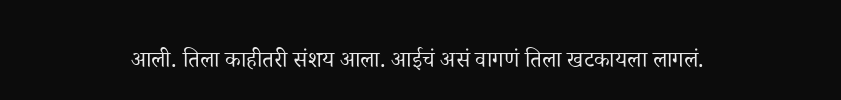आली. तिला काहीतरी संशय आला. आईचं असं वागणं तिला खटकायला लागलं.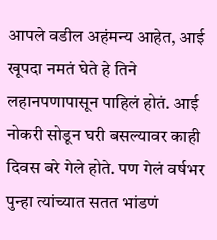आपले वडील अहंमन्य आहेत, आई खूपदा नमतं घेते हे तिने लहानपणापासून पाहिलं होतं. आई नोकरी सोडून घरी बसल्यावर काही दिवस बरे गेले होते. पण गेलं वर्षभर पुन्हा त्यांच्यात सतत भांडणं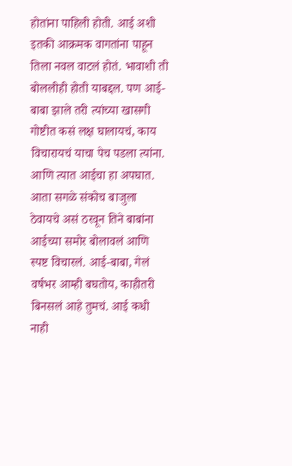होतांना पाहिली होती. आई अशी इतकी आक्रमक वागतांना पाहून तिला नवल वाटलं होतं. भावाशी ती बोललीही होती याबद्दल. पण आई-बाबा झाले तरी त्यांच्या खासगी गोष्टीत कसं लक्ष घालायचं, काय विचारायचं याचा पेच पडला त्यांना. आणि त्यात आईचा हा अपघात. आता सगळे संकोच बाजुला ठेवायचे असं ठरवून तिने बाबांना आईच्या समोर बोलावलं आणि स्पष्ट विचारलं. आई-बाबा, गेलं वर्षभर आम्ही बघतोय, काहीतरी बिनसलं आहे तुमचं. आई कधी नाही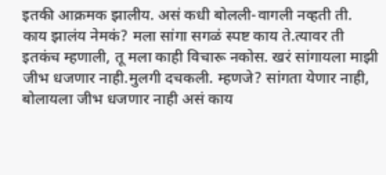इतकी आक्रमक झालीय. असं कधी बोलली-वागली नव्हती ती. काय झालंय नेमकं? मला सांगा सगळं स्पष्ट काय ते.त्यावर ती इतकंच म्हणाली, तू मला काही विचारू नकोस. खरं सांगायला माझी जीभ धजणार नाही.मुलगी दचकली. म्हणजे? सांगता येणार नाही, बोलायला जीभ धजणार नाही असं काय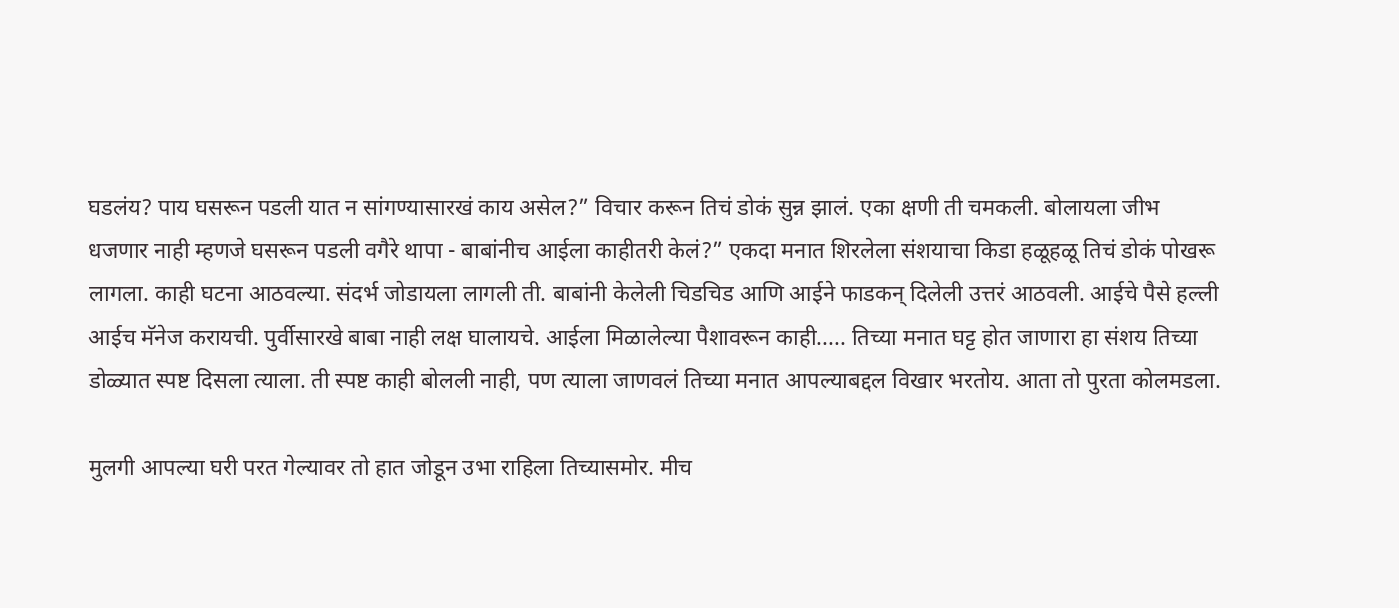घडलंय? पाय घसरून पडली यात न सांगण्यासारखं काय असेल?” विचार करून तिचं डोकं सुन्न झालं. एका क्षणी ती चमकली. बोलायला जीभ धजणार नाही म्हणजे घसरून पडली वगैरे थापा - बाबांनीच आईला काहीतरी केलं?” एकदा मनात शिरलेला संशयाचा किडा हळूहळू तिचं डोकं पोखरू लागला. काही घटना आठवल्या. संदर्भ जोडायला लागली ती. बाबांनी केलेली चिडचिड आणि आईने फाडकन् दिलेली उत्तरं आठवली. आईचे पैसे हल्ली आईच मॅनेज करायची. पुर्वीसारखे बाबा नाही लक्ष घालायचे. आईला मिळालेल्या पैशावरून काही..... तिच्या मनात घट्ट होत जाणारा हा संशय तिच्या डोळ्यात स्पष्ट दिसला त्याला. ती स्पष्ट काही बोलली नाही, पण त्याला जाणवलं तिच्या मनात आपल्याबद्दल विखार भरतोय. आता तो पुरता कोलमडला.

मुलगी आपल्या घरी परत गेल्यावर तो हात जोडून उभा राहिला तिच्यासमोर. मीच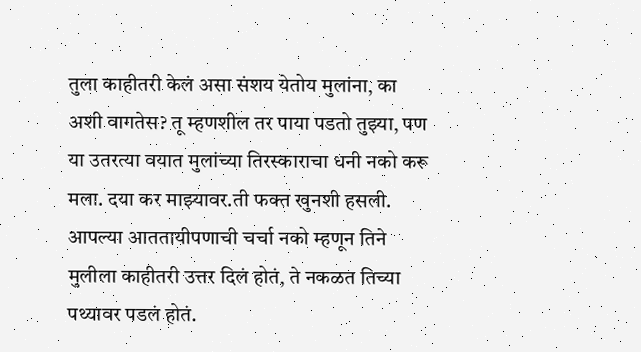तुला काहीतरी केलं असा संशय येतोय मुलांना, का अशी वागतेस? तू म्हणशील तर पाया पडतो तुझ्या, पण या उतरत्या वयात मुलांच्या तिरस्काराचा धनी नको करू मला. दया कर माझ्यावर.ती फक्त खुनशी हसली. आपल्या आततायीपणाची चर्चा नको म्हणून तिने मुलीला काहीतरी उत्तर दिलं होतं, ते नकळत तिच्या पथ्यावर पडलं होतं.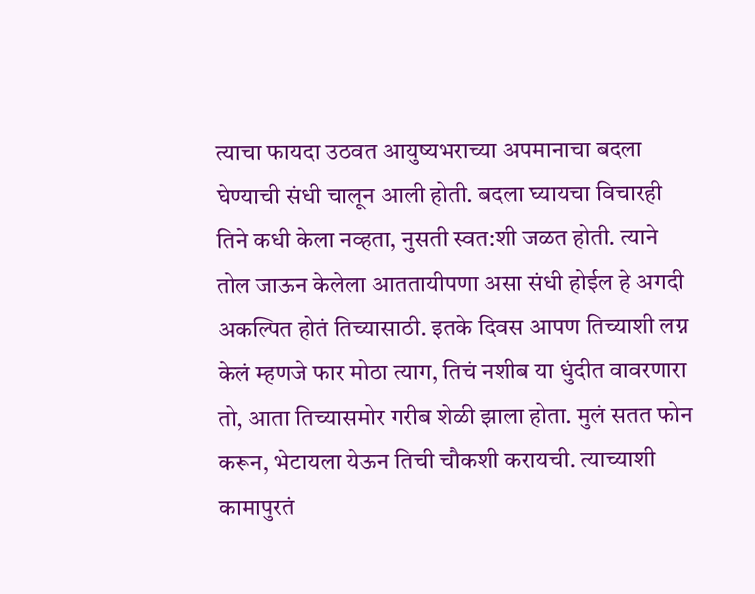त्याचा फायदा उठवत आयुष्यभराच्या अपमानाचा बदला घेण्याची संधी चालून आली होती. बदला घ्यायचा विचारही तिने कधी केला नव्हता, नुसती स्वत:शी जळत होती. त्याने तोल जाऊन केलेला आततायीपणा असा संधी होईल हे अगदी अकल्पित होतं तिच्यासाठी. इतके दिवस आपण तिच्याशी लग्न केलं म्हणजे फार मोठा त्याग, तिचं नशीब या धुंदीत वावरणारा तो, आता तिच्यासमोर गरीब शेळी झाला होता. मुलं सतत फोन करून, भेटायला येऊन तिची चौकशी करायची. त्याच्याशी कामापुरतं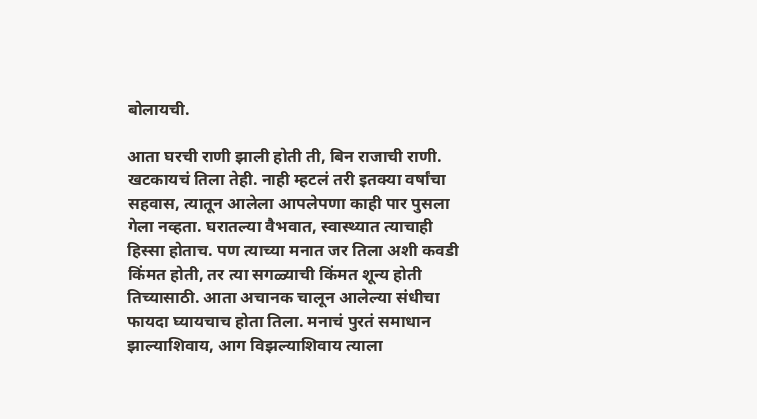बोलायची.

आता घरची राणी झाली होती ती, बिन राजाची राणी. खटकायचं तिला तेही. नाही म्हटलं तरी इतक्या वर्षांचा सहवास, त्यातून आलेला आपलेपणा काही पार पुसला गेला नव्हता. घरातल्या वैभवात, स्वास्थ्यात त्याचाही हिस्सा होताच. पण त्याच्या मनात जर तिला अशी कवडी किंमत होती, तर त्या सगळ्याची किंमत शून्य होती तिच्यासाठी. आता अचानक चालून आलेल्या संधीचा फायदा घ्यायचाच होता तिला. मनाचं पुरतं समाधान झाल्याशिवाय, आग विझल्याशिवाय त्याला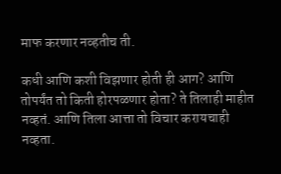माफ करणार नव्हतीच ती.

कधी आणि कशी विझणार होती ही आग? आणि तोपर्यंत तो किती होरपळणार होता? ते तिलाही माहीत नव्हतं. आणि तिला आत्ता तो विचार करायचाही नव्हता.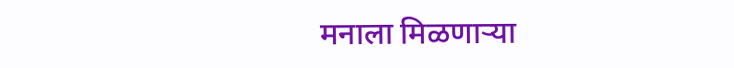मनाला मिळणाऱ्या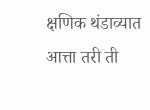क्षणिक थंडाव्यात आत्ता तरी ती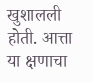खुशालली होती. आत्ता या क्षणाचा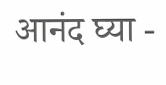आनंद घ्या -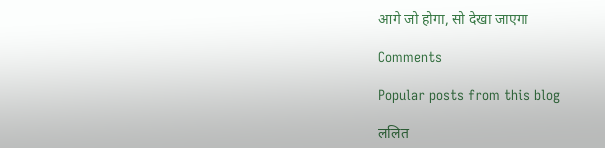आगे जो होगा, सो देखा जाएगा

Comments

Popular posts from this blog

ललित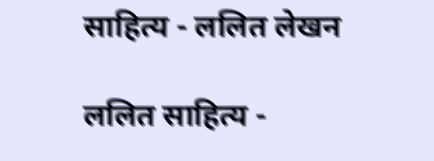साहित्य - ललित लेखन

ललित साहित्य -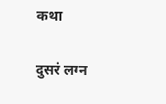कथा

दुसरं लग्न